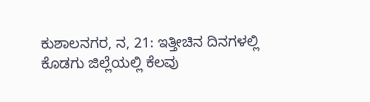ಕುಶಾಲನಗರ, ನ, 21: ಇತ್ತೀಚಿನ ದಿನಗಳಲ್ಲಿ ಕೊಡಗು ಜಿಲ್ಲೆಯಲ್ಲಿ ಕೆಲವು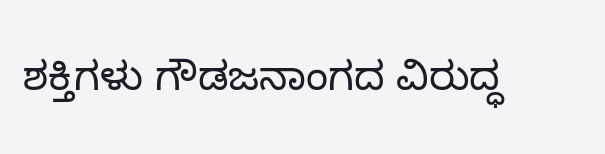ಶಕ್ತಿಗಳು ಗೌಡಜನಾಂಗದ ವಿರುದ್ಧ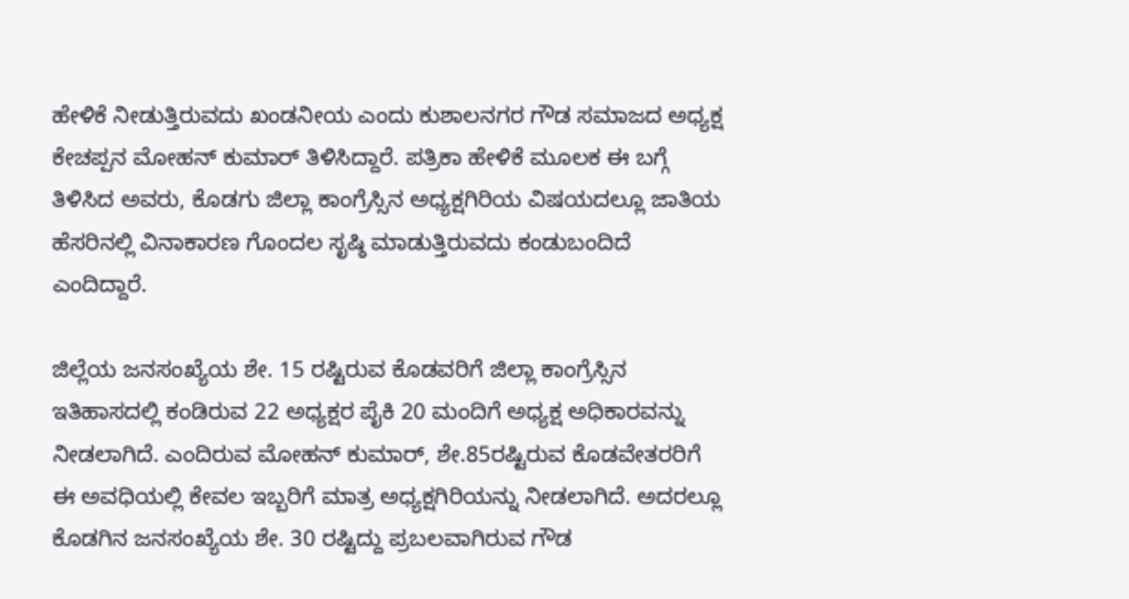ಹೇಳಿಕೆ ನೀಡುತ್ತಿರುವದು ಖಂಡನೀಯ ಎಂದು ಕುಶಾಲನಗರ ಗೌಡ ಸಮಾಜದ ಅಧ್ಯಕ್ಷ ಕೇಚಪ್ಪನ ಮೋಹನ್ ಕುಮಾರ್ ತಿಳಿಸಿದ್ದಾರೆ. ಪತ್ರಿಕಾ ಹೇಳಿಕೆ ಮೂಲಕ ಈ ಬಗ್ಗೆ ತಿಳಿಸಿದ ಅವರು, ಕೊಡಗು ಜಿಲ್ಲಾ ಕಾಂಗ್ರೆಸ್ಸಿನ ಅಧ್ಯಕ್ಷಗಿರಿಯ ವಿಷಯದಲ್ಲೂ ಜಾತಿಯ ಹೆಸರಿನಲ್ಲಿ ವಿನಾಕಾರಣ ಗೊಂದಲ ಸೃಷ್ಠಿ ಮಾಡುತ್ತಿರುವದು ಕಂಡುಬಂದಿದೆ ಎಂದಿದ್ದಾರೆ.

ಜಿಲ್ಲೆಯ ಜನಸಂಖ್ಯೆಯ ಶೇ. 15 ರಷ್ಟಿರುವ ಕೊಡವರಿಗೆ ಜಿಲ್ಲಾ ಕಾಂಗ್ರೆಸ್ಸಿನ ಇತಿಹಾಸದಲ್ಲಿ ಕಂಡಿರುವ 22 ಅಧ್ಯಕ್ಷರ ಪೈಕಿ 20 ಮಂದಿಗೆ ಅಧ್ಯಕ್ಷ ಅಧಿಕಾರವನ್ನು ನೀಡಲಾಗಿದೆ. ಎಂದಿರುವ ಮೋಹನ್ ಕುಮಾರ್, ಶೇ.85ರಷ್ಟಿರುವ ಕೊಡವೇತರರಿಗೆ ಈ ಅವಧಿಯಲ್ಲಿ ಕೇವಲ ಇಬ್ಬರಿಗೆ ಮಾತ್ರ ಅಧ್ಯಕ್ಷಗಿರಿಯನ್ನು ನೀಡಲಾಗಿದೆ. ಅದರಲ್ಲೂ ಕೊಡಗಿನ ಜನಸಂಖ್ಯೆಯ ಶೇ. 30 ರಷ್ಟಿದ್ದು ಪ್ರಬಲವಾಗಿರುವ ಗೌಡ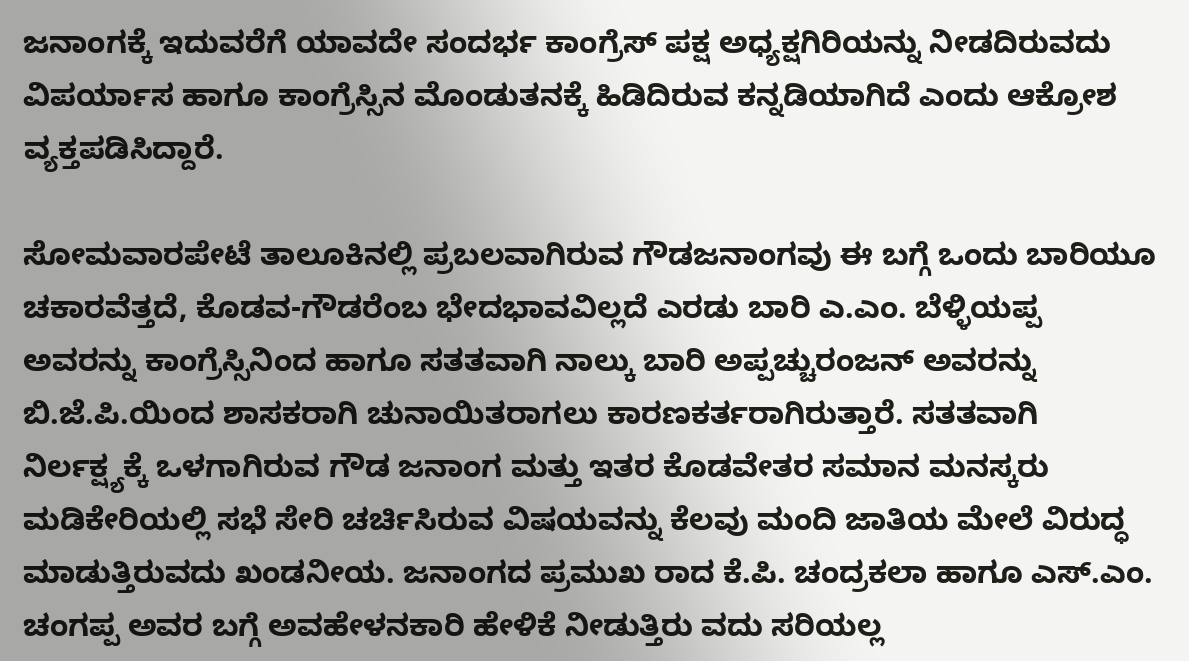ಜನಾಂಗಕ್ಕೆ ಇದುವರೆಗೆ ಯಾವದೇ ಸಂದರ್ಭ ಕಾಂಗ್ರೆಸ್ ಪಕ್ಷ ಅಧ್ಯಕ್ಷಗಿರಿಯನ್ನು ನೀಡದಿರುವದು ವಿಪರ್ಯಾಸ ಹಾಗೂ ಕಾಂಗ್ರೆಸ್ಸಿನ ಮೊಂಡುತನಕ್ಕೆ ಹಿಡಿದಿರುವ ಕನ್ನಡಿಯಾಗಿದೆ ಎಂದು ಆಕ್ರೋಶ ವ್ಯಕ್ತಪಡಿಸಿದ್ದಾರೆ.

ಸೋಮವಾರಪೇಟೆ ತಾಲೂಕಿನಲ್ಲಿ ಪ್ರಬಲವಾಗಿರುವ ಗೌಡಜನಾಂಗವು ಈ ಬಗ್ಗೆ ಒಂದು ಬಾರಿಯೂ ಚಕಾರವೆತ್ತದೆ, ಕೊಡವ-ಗೌಡರೆಂಬ ಭೇದಭಾವವಿಲ್ಲದೆ ಎರಡು ಬಾರಿ ಎ.ಎಂ. ಬೆಳ್ಳಿಯಪ್ಪ ಅವರನ್ನು ಕಾಂಗ್ರೆಸ್ಸಿನಿಂದ ಹಾಗೂ ಸತತವಾಗಿ ನಾಲ್ಕು ಬಾರಿ ಅಪ್ಪಚ್ಚುರಂಜನ್ ಅವರನ್ನು ಬಿ.ಜೆ.ಪಿ.ಯಿಂದ ಶಾಸಕರಾಗಿ ಚುನಾಯಿತರಾಗಲು ಕಾರಣಕರ್ತರಾಗಿರುತ್ತಾರೆ. ಸತತವಾಗಿ ನಿರ್ಲಕ್ಷ್ಯಕ್ಕೆ ಒಳಗಾಗಿರುವ ಗೌಡ ಜನಾಂಗ ಮತ್ತು ಇತರ ಕೊಡವೇತರ ಸಮಾನ ಮನಸ್ಕರು ಮಡಿಕೇರಿಯಲ್ಲಿ ಸಭೆ ಸೇರಿ ಚರ್ಚಿಸಿರುವ ವಿಷಯವನ್ನು ಕೆಲವು ಮಂದಿ ಜಾತಿಯ ಮೇಲೆ ವಿರುದ್ಧ ಮಾಡುತ್ತಿರುವದು ಖಂಡನೀಯ. ಜನಾಂಗದ ಪ್ರಮುಖ ರಾದ ಕೆ.ಪಿ. ಚಂದ್ರಕಲಾ ಹಾಗೂ ಎಸ್.ಎಂ. ಚಂಗಪ್ಪ ಅವರ ಬಗ್ಗೆ ಅವಹೇಳನಕಾರಿ ಹೇಳಿಕೆ ನೀಡುತ್ತಿರು ವದು ಸರಿಯಲ್ಲ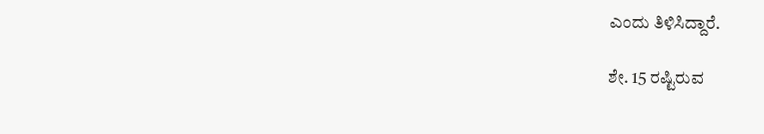ಎಂದು ತಿಳಿಸಿದ್ದಾರೆ.

ಶೇ. 15 ರಷ್ಟಿರುವ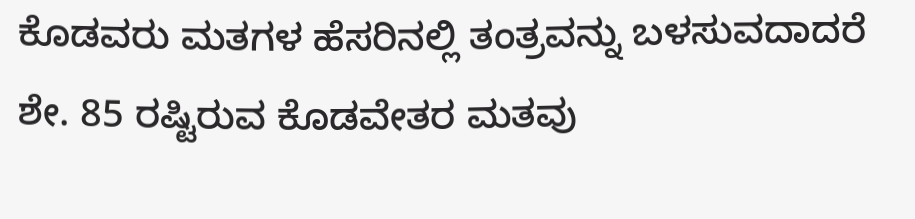ಕೊಡವರು ಮತಗಳ ಹೆಸರಿನಲ್ಲಿ ತಂತ್ರವನ್ನು ಬಳಸುವದಾದರೆ ಶೇ. 85 ರಷ್ಟಿರುವ ಕೊಡವೇತರ ಮತವು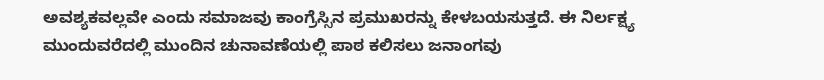ಅವಶ್ಯಕವಲ್ಲವೇ ಎಂದು ಸಮಾಜವು ಕಾಂಗ್ರೆಸ್ಸಿನ ಪ್ರಮುಖರನ್ನು ಕೇಳಬಯಸುತ್ತದೆ. ಈ ನಿರ್ಲಕ್ಷ್ಯ ಮುಂದುವರೆದಲ್ಲಿ ಮುಂದಿನ ಚುನಾವಣೆಯಲ್ಲಿ ಪಾಠ ಕಲಿಸಲು ಜನಾಂಗವು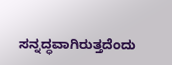ಸನ್ನದ್ಧವಾಗಿರುತ್ತದೆಂದು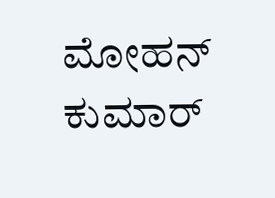ಮೋಹನ್ ಕುಮಾರ್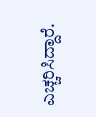ಎಚ್ಚರಿಸಿದ್ದಾರೆ.